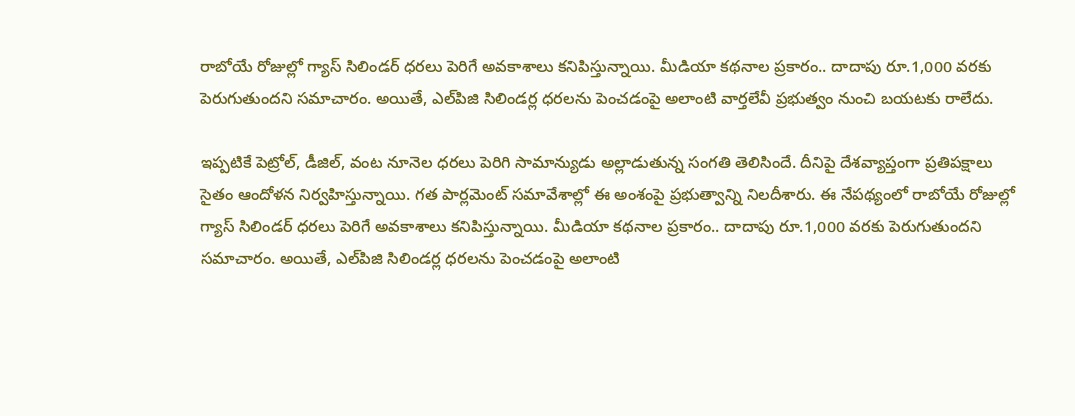రాబోయే రోజుల్లో గ్యాస్ సిలిండర్‌ ధరలు పెరిగే అవకాశాలు కనిపిస్తున్నాయి. మీడియా కథనాల ప్రకారం.. దాదాపు రూ.1,000 వరకు పెరుగుతుందని సమాచారం. అయితే, ఎల్‌పిజి సిలిండర్ల ధరలను పెంచడంపై అలాంటి వార్తలేవీ ప్రభుత్వం నుంచి బయటకు రాలేదు.

ఇప్పటికే పెట్రోల్, డీజిల్, వంట నూనెల ధరలు పెరిగి సామాన్యుడు అల్లాడుతున్న సంగతి తెలిసిందే. దీనిపై దేశవ్యాప్తంగా ప్రతిపక్షాలు సైతం ఆందోళన నిర్వహిస్తున్నాయి. గత పార్లమెంట్ సమావేశాల్లో ఈ అంశంపై ప్రభుత్వాన్ని నిలదీశారు. ఈ నేపథ్యంలో రాబోయే రోజుల్లో గ్యాస్ సిలిండర్‌ ధరలు పెరిగే అవకాశాలు కనిపిస్తున్నాయి. మీడియా కథనాల ప్రకారం.. దాదాపు రూ.1,000 వరకు పెరుగుతుందని సమాచారం. అయితే, ఎల్‌పిజి సిలిండర్ల ధరలను పెంచడంపై అలాంటి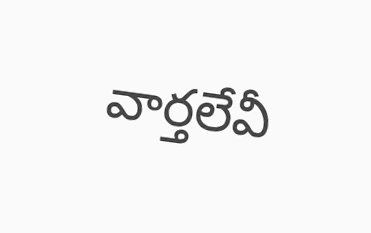వార్తలేవీ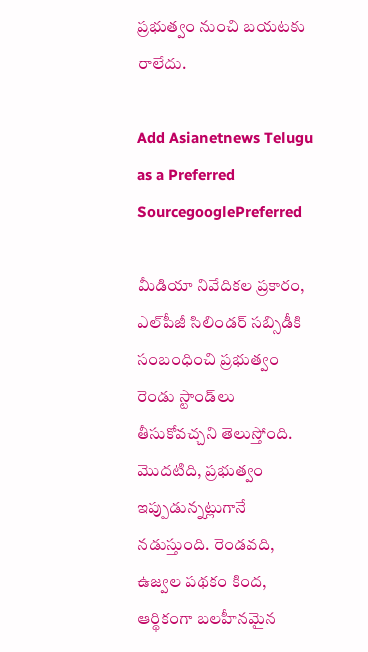ప్రభుత్వం నుంచి బయటకు రాలేదు.

Add Asianetnews Telugu as a Preferred SourcegooglePreferred

మీడియా నివేదికల ప్రకారం, ఎల్‌పీజీ సిలిండర్ సబ్సిడీకి సంబంధించి ప్రభుత్వం రెండు స్టాండ్‌లు తీసుకోవచ్చని తెలుస్తోంది. మొదటిది, ప్రభుత్వం ఇప్పుడున్నట్లుగానే నడుస్తుంది. రెండవది, ఉజ్వల పథకం కింద, ఆర్థికంగా బలహీనమైన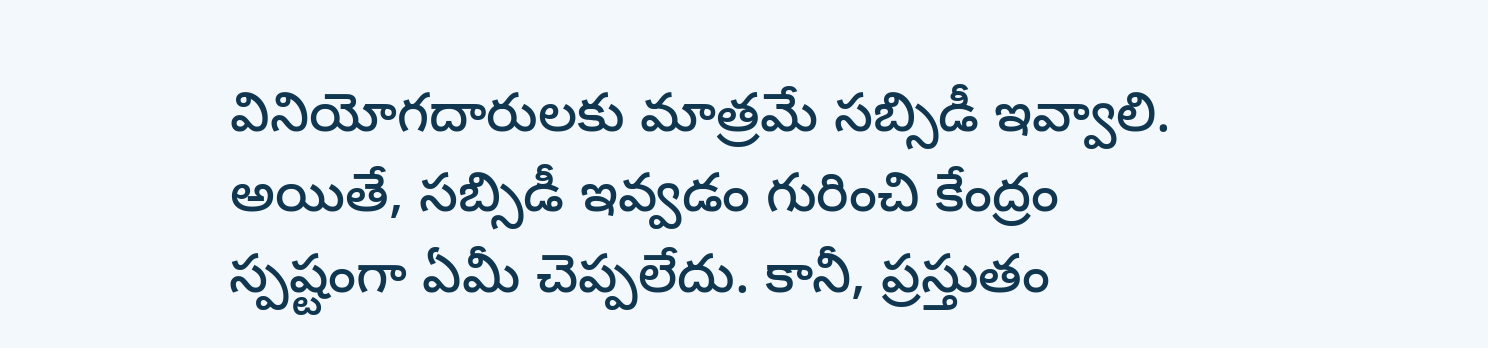వినియోగదారులకు మాత్రమే సబ్సిడీ ఇవ్వాలి. అయితే, సబ్సిడీ ఇవ్వడం గురించి కేంద్రం స్పష్టంగా ఏమీ చెప్పలేదు. కానీ, ప్రస్తుతం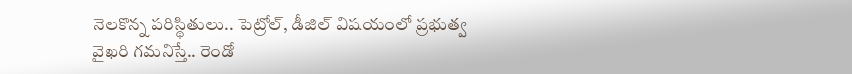నెలకొన్న పరిస్థితులు.. పెట్రోల్, డీజిల్ విషయంలో ప్రభుత్వ వైఖరి గమనిస్తే.. రెండో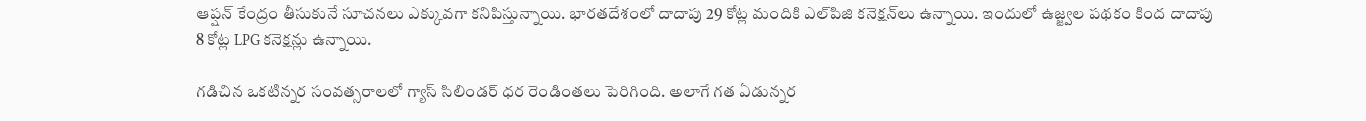ఆప్షన్ కేంద్రం తీసుకునే సూచనలు ఎక్కువగా కనిపిస్తున్నాయి. భారతదేశంలో దాదాపు 29 కోట్ల మందికి ఎల్‌పిజి కనెక్షన్‌లు ఉన్నాయి. ఇందులో ఉజ్జ్వల పథకం కింద దాదాపు 8 కోట్ల LPG కనెక్షన్లు ఉన్నాయి.

గడిచిన ఒకటిన్నర సంవత్సరాలలో గ్యాస్ సిలిండర్ ధర రెండింతలు పెరిగింది. అలాగే గత ఏడున్నర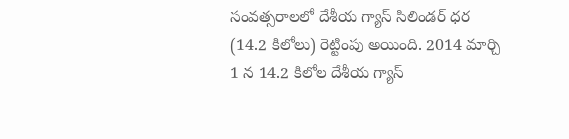సంవత్సరాలలో దేశీయ గ్యాస్ సిలిండర్ ధర (14.2 కిలోలు) రెట్టింపు అయింది. 2014 మార్చి 1 న 14.2 కిలోల దేశీయ గ్యాస్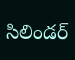సిలిండర్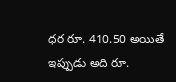ధర రూ. 410.50 అయితే ఇప్పుడు అది రూ.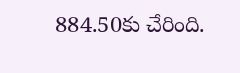884.50కు చేరింది.